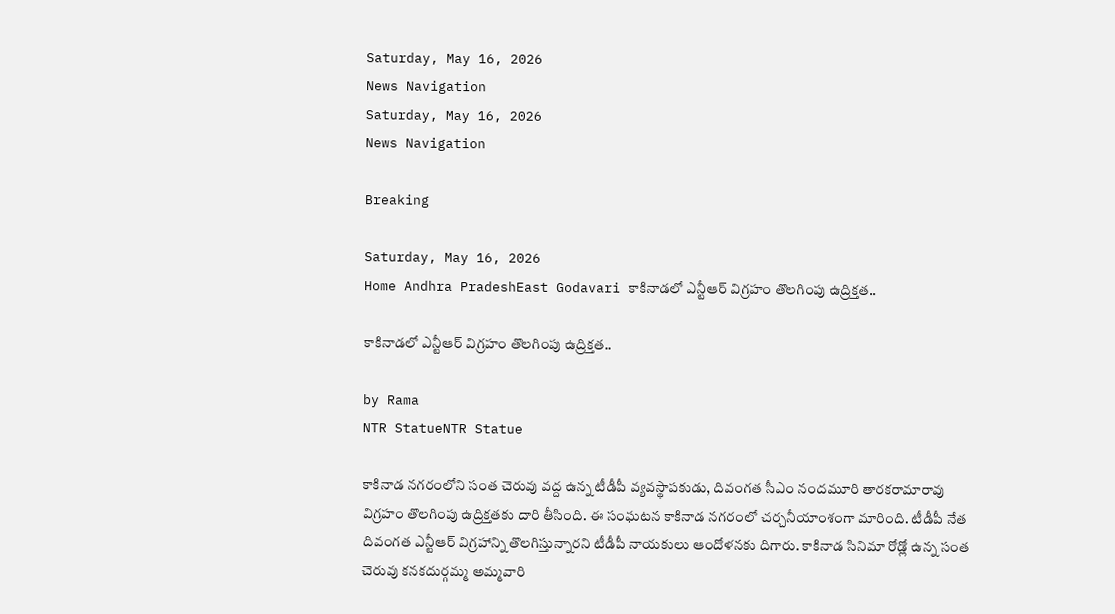Saturday, May 16, 2026
News Navigation
Saturday, May 16, 2026
News Navigation

Breaking

Saturday, May 16, 2026
Home Andhra PradeshEast Godavari కాకినాడలో ఎన్టీఆర్ విగ్రహం తొలగింపు ఉద్రిక్తత..

కాకినాడలో ఎన్టీఆర్ విగ్రహం తొలగింపు ఉద్రిక్తత..

by Rama
NTR StatueNTR Statue

కాకినాడ నగరంలోని సంత చెరువు వద్ద ఉన్న టీడీపీ వ్యవస్థాపకుడు, దివంగత సీఎం నందమూరి తారకరామారావు విగ్రహం తొలగింపు ఉద్రిక్తతకు దారి తీసింది. ఈ సంఘటన కాకినాడ నగరంలో చర్చనీయాంశంగా మారింది. టీడీపీ నేత దివంగత ఎన్టీఆర్ విగ్రహాన్ని తొలగిస్తున్నారని టీడీపీ నాయకులు ఆందోళనకు దిగారు. కాకినాడ సినిమా రోడ్లో ఉన్న సంత చెరువు కనకదుర్గమ్మ అమ్మవారి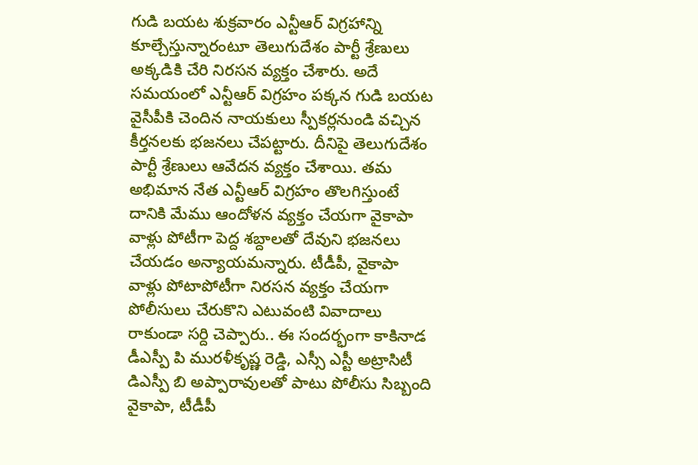గుడి బయట శుక్రవారం ఎన్టీఆర్ విగ్రహాన్ని కూల్చేస్తున్నారంటూ తెలుగుదేశం పార్టీ శ్రేణులు అక్కడికి చేరి నిరసన వ్యక్తం చేశారు. అదే సమయంలో ఎన్టీఆర్ విగ్రహం పక్కన గుడి బయట వైసీపీకి చెందిన నాయకులు స్పీకర్లనుండి వచ్చిన కీర్తనలకు భజనలు చేపట్టారు. దీనిపై తెలుగుదేశం పార్టీ శ్రేణులు ఆవేదన వ్యక్తం చేశాయి. తమ అభిమాన నేత ఎన్టీఆర్ విగ్రహం తొలగిస్తుంటే దానికి మేము ఆందోళన వ్యక్తం చేయగా వైకాపా వాళ్లు పోటీగా పెద్ద శబ్దాలతో దేవుని భజనలు చేయడం అన్యాయమన్నారు. టీడీపీ, వైకాపా వాళ్లు పోటాపోటీగా నిరసన వ్యక్తం చేయగా పోలీసులు చేరుకొని ఎటువంటి వివాదాలు రాకుండా సర్ది చెప్పారు.. ఈ సందర్భంగా కాకినాడ డీఎస్పీ పి మురళీకృష్ణ రెడ్డి, ఎస్సీ ఎస్టీ అట్రాసిటీ డిఎస్పీ బి అప్పారావులతో పాటు పోలీసు సిబ్బంది వైకాపా, టీడీపీ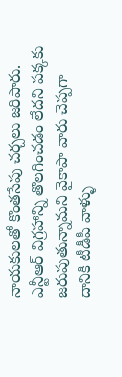నాయకులతో కొంతసేపు చర్చలు జరిపారు. ఎన్టీఆర్ విగ్రహాన్ని తొలగించడం లేదని పక్కకు జరుపుతున్నామని వైకాపా వారు చెప్పగా దానికి టీడీపీ వాళ్ళు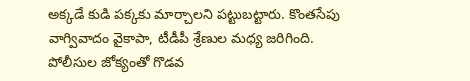అక్కడే కుడి పక్కకు మార్చాలని పట్టుబట్టారు. కొంతసేపు వాగ్వివాదం వైకాపా, టీడీపీ శ్రేణుల మధ్య జరిగింది. పోలీసుల జోక్యంతో గొడవ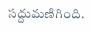సద్దుమణిగింది.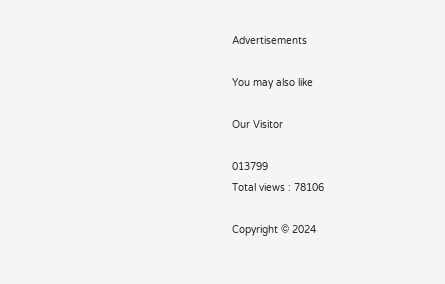Advertisements

You may also like

Our Visitor

013799
Total views : 78106

Copyright © 2024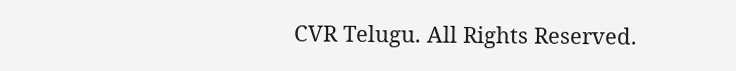CVR Telugu. All Rights Reserved.